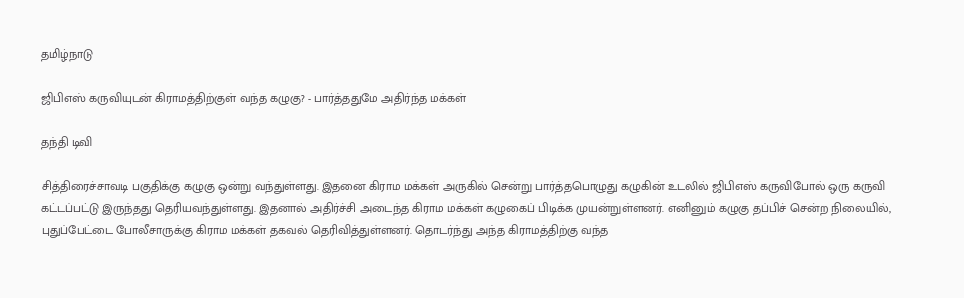தமிழ்நாடு

ஜிபிஎஸ் கருவியுடன் கிராமத்திற்குள் வந்த கழுகு? - பார்த்ததுமே அதிர்ந்த மக்கள்

தந்தி டிவி

சித்திரைச்சாவடி பகுதிக்கு கழுகு ஒன்று வந்துள்ளது. இதனை கிராம மக்கள் அருகில் சென்று பார்த்தபொழுது கழுகின் உடலில் ஜிபிஎஸ் கருவிபோல் ஒரு கருவி கட்டப்பட்டு இருந்தது தெரியவந்துள்ளது. இதனால் அதிர்ச்சி அடைந்த கிராம மக்கள் கழுகைப் பிடிக்க முயன்றுள்ளனர். எனினும் கழுகு தப்பிச் சென்ற நிலையில், புதுப்பேட்டை போலீசாருக்கு கிராம மக்கள் தகவல் தெரிவித்துள்ளனர். தொடர்ந்து அந்த கிராமத்திற்கு வந்த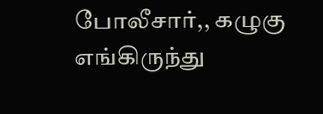போலீசார்,, கழுகு எங்கிருந்து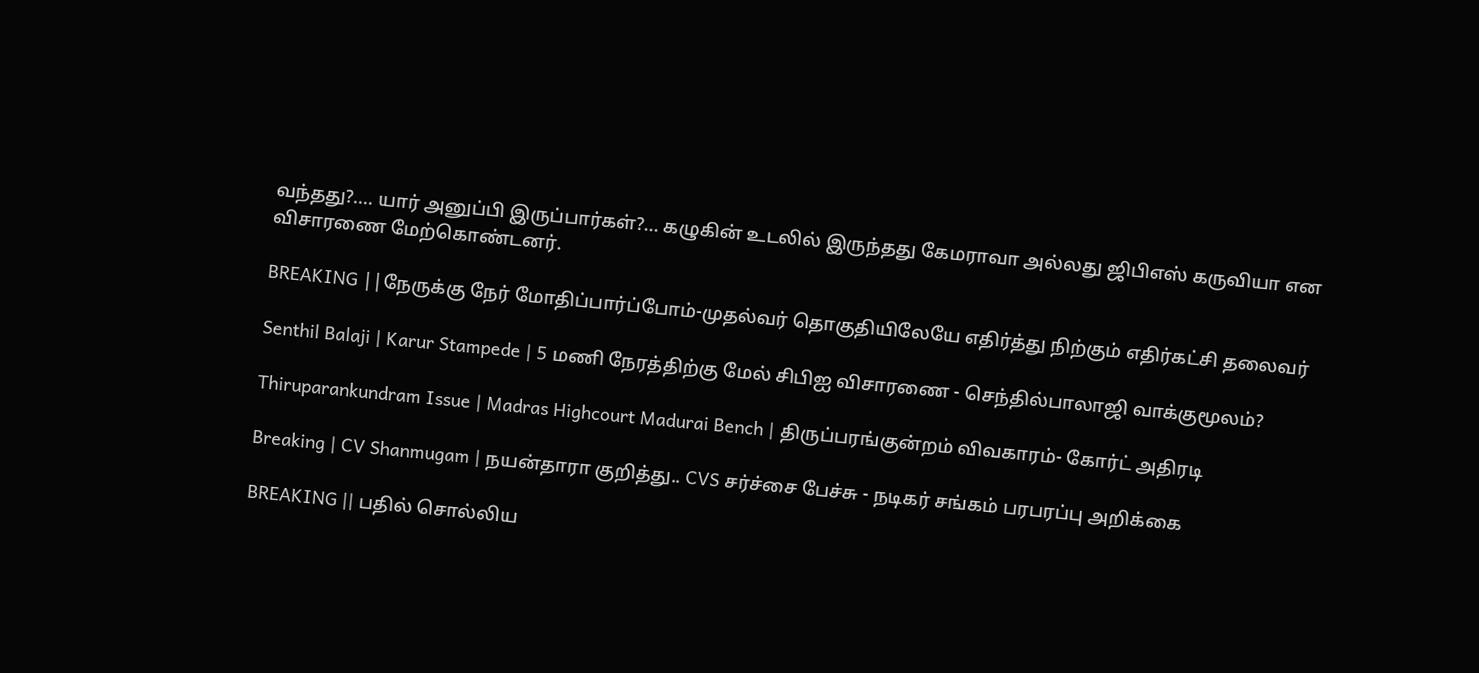வந்தது?.... யார் அனுப்பி இருப்பார்கள்?... கழுகின் உடலில் இருந்தது கேமராவா அல்லது ஜிபிஎஸ் கருவியா என விசாரணை மேற்கொண்டனர்.

BREAKING ||நேருக்கு நேர் மோதிப்பார்ப்போம்-முதல்வர் தொகுதியிலேயே எதிர்த்து நிற்கும் எதிர்கட்சி தலைவர்

Senthil Balaji | Karur Stampede | 5 மணி நேரத்திற்கு மேல் சிபிஐ விசாரணை - செந்தில்பாலாஜி வாக்குமூலம்?

Thiruparankundram Issue | Madras Highcourt Madurai Bench | திருப்பரங்குன்றம் விவகாரம்- கோர்ட் அதிரடி

Breaking | CV Shanmugam | நயன்தாரா குறித்து.. CVS சர்ச்சை பேச்சு - நடிகர் சங்கம் பரபரப்பு அறிக்கை

BREAKING || பதில் சொல்லிய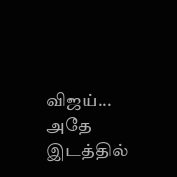விஜய்... அதே இடத்தில்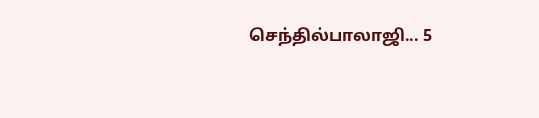செந்தில்பாலாஜி... 5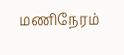மணிநேரம்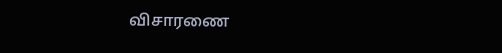விசாரணை